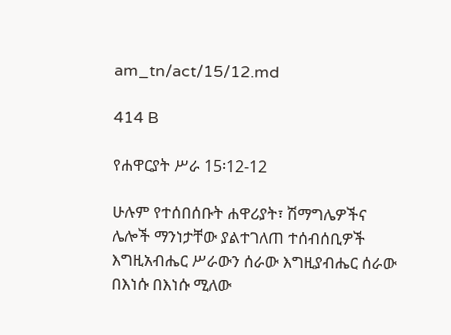am_tn/act/15/12.md

414 B

የሐዋርያት ሥራ 15፡12-12

ሁሉም የተሰበሰቡት ሐዋሪያት፣ ሽማግሌዎችና ሌሎች ማንነታቸው ያልተገለጠ ተሰብሰቢዎች እግዚአብሔር ሥራውን ሰራው እግዚያብሔር ሰራው በእነሱ በእነሱ ሚለው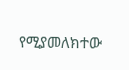የሚያመለክተው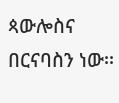ጳውሎስና በርናባስን ነው፡፡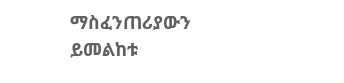ማስፈንጠሪያውን ይመልከቱ